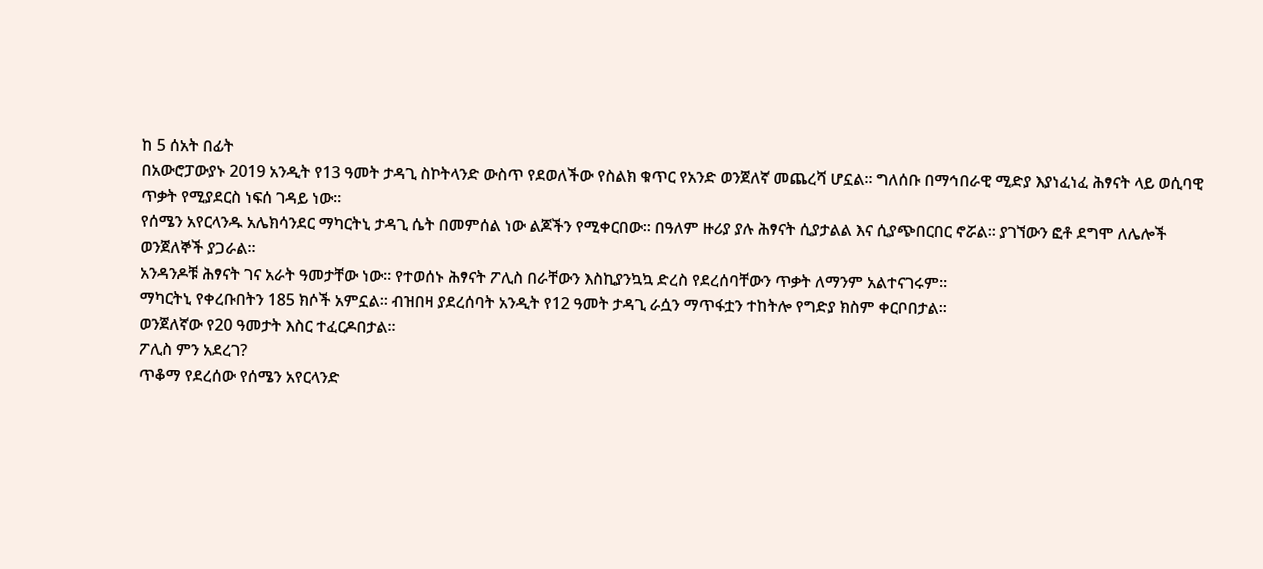ከ 5 ሰአት በፊት
በአውሮፓውያኑ 2019 አንዲት የ13 ዓመት ታዳጊ ስኮትላንድ ውስጥ የደወለችው የስልክ ቁጥር የአንድ ወንጀለኛ መጨረሻ ሆኗል። ግለሰቡ በማኅበራዊ ሚድያ እያነፈነፈ ሕፃናት ላይ ወሲባዊ ጥቃት የሚያደርስ ነፍሰ ገዳይ ነው።
የሰሜን አየርላንዱ አሌክሳንደር ማካርትኒ ታዳጊ ሴት በመምሰል ነው ልጆችን የሚቀርበው። በዓለም ዙሪያ ያሉ ሕፃናት ሲያታልል እና ሲያጭበርበር ኖሯል። ያገኘውን ፎቶ ደግሞ ለሌሎች ወንጀለኞች ያጋራል።
አንዳንዶቹ ሕፃናት ገና አራት ዓመታቸው ነው። የተወሰኑ ሕፃናት ፖሊስ በራቸውን እስኪያንኳኳ ድረስ የደረሰባቸውን ጥቃት ለማንም አልተናገሩም።
ማካርትኒ የቀረቡበትን 185 ክሶች አምኗል። ብዝበዛ ያደረሰባት አንዲት የ12 ዓመት ታዳጊ ራሷን ማጥፋቷን ተከትሎ የግድያ ክስም ቀርቦበታል።
ወንጀለኛው የ20 ዓመታት እስር ተፈርዶበታል።
ፖሊስ ምን አደረገ?
ጥቆማ የደረሰው የሰሜን አየርላንድ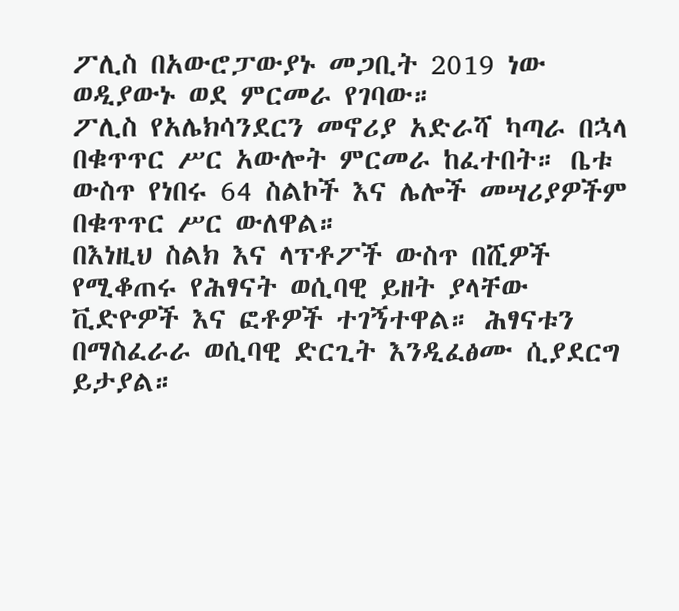ፖሊስ በአውሮፓውያኑ መጋቢት 2019 ነው ወዲያውኑ ወደ ምርመራ የገባው።
ፖሊስ የአሌክሳንደርን መኖሪያ አድራሻ ካጣራ በኋላ በቁጥጥር ሥር አውሎት ምርመራ ከፈተበት። ቤቱ ውስጥ የነበሩ 64 ስልኮች እና ሌሎች መሣሪያዎችም በቁጥጥር ሥር ውለዋል።
በእነዚህ ስልክ እና ላፕቶፖች ውስጥ በሺዎች የሚቆጠሩ የሕፃናት ወሲባዊ ይዘት ያላቸው ቪድዮዎች እና ፎቶዎች ተገኝተዋል። ሕፃናቱን በማስፈራራ ወሲባዊ ድርጊት እንዲፈፅሙ ሲያደርግ ይታያል።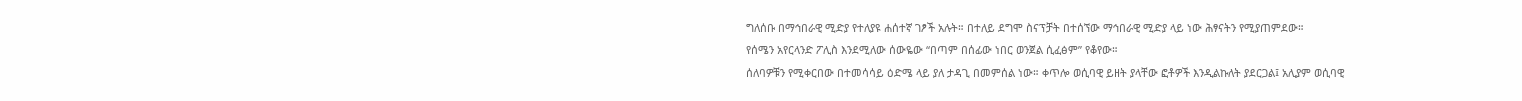ግለሰቡ በማኅበራዊ ሚድያ የተለያዩ ሐሰተኛ ገፆች አሉት። በተለይ ደግሞ ስናፕቻት በተሰኘው ማኅበራዊ ሚድያ ላይ ነው ሕፃናትን የሚያጠምደው።
የሰሜን አየርላንድ ፖሊስ እንደሚለው ሰውዬው “በጣም በሰፊው ነበር ወንጀል ሲፈፅም” የቆየው።
ሰለባዎቹን የሚቀርበው በተመሳሳይ ዕድሜ ላይ ያለ ታዳጊ በመምሰል ነው። ቀጥሎ ወሲባዊ ይዘት ያላቸው ፎቶዎች እንዲልኩለት ያደርጋል፤ አሊያም ወሲባዊ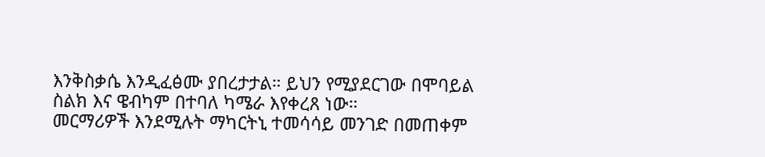እንቅስቃሴ እንዲፈፅሙ ያበረታታል። ይህን የሚያደርገው በሞባይል ስልክ እና ዌብካም በተባለ ካሜራ እየቀረጸ ነው።
መርማሪዎች እንደሚሉት ማካርትኒ ተመሳሳይ መንገድ በመጠቀም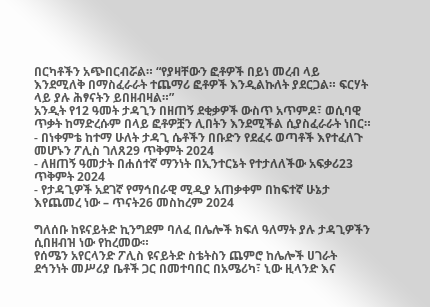በርካቶችን አጭበርብሯል። “የያዛቸውን ፎቶዎች በይነ መረብ ላይ እንደሚለቅ በማስፈራራት ተጨማሪ ፎቶዎች እንዲልኩለት ያደርጋል። ፍርሃት ላይ ያሉ ሕፃናትን ይበዘብዛል።”
አንዲት የ12 ዓመት ታዳጊን በዘጠኝ ደቂቃዎች ውስጥ አጥምዶ፣ ወሲባዊ ጥቃት ከማድረሱም በላይ ፎቶዎቿን ሊበትን እንደሚችል ሲያስፈራራት ነበር።
- በነቀምቴ ከተማ ሁለት ታዳጊ ሴቶችን በቡድን የደፈሩ ወጣቶች እየተፈለጉ መሆኑን ፖሊስ ገለጸ29 ጥቅምት 2024
- ለዘጠኝ ዓመታት በሐሰተኛ ማንነት በኢንተርኔት የተታለለችው አፍቃሪ23 ጥቅምት 2024
- የታዳጊዎች አደገኛ የማኅበራዊ ሚዲያ አጠቃቀም በከፍተኛ ሁኔታ እየጨመረ ነው – ጥናት26 መስከረም 2024

ግለሰቡ ከዩናይትድ ኪንግደም ባለፈ በሌሎች ክፍለ ዓለማት ያሉ ታዳጊዎችን ሲበዘብዝ ነው የከረመው።
የሰሜን አየርላንድ ፖሊስ ዩናይትድ ስቴትስን ጨምሮ ከሌሎች ሀገራት ደኅንነት መሥሪያ ቤቶች ጋር በመተባበር በአሜሪካ፣ ኒው ዚላንድ እና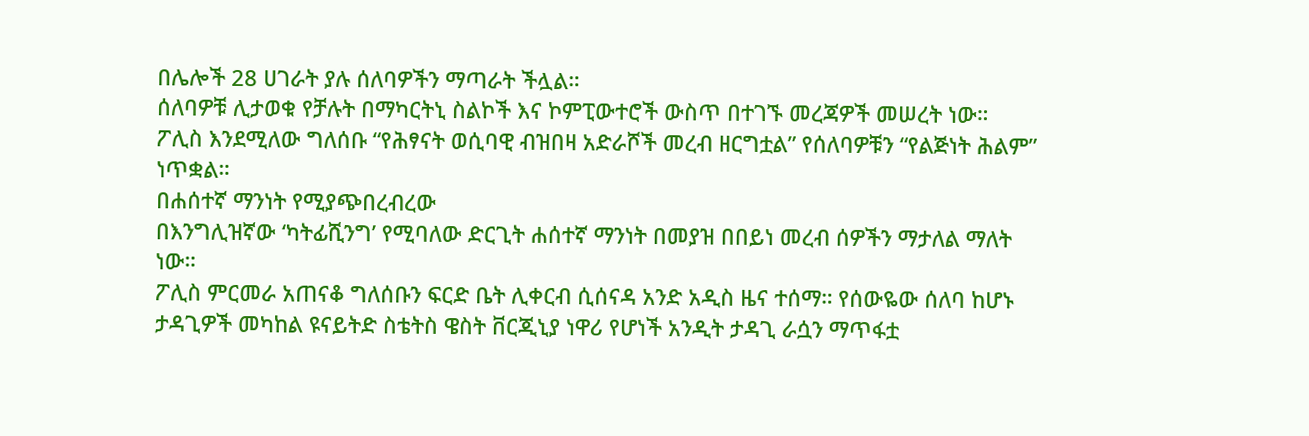በሌሎች 28 ሀገራት ያሉ ሰለባዎችን ማጣራት ችሏል።
ሰለባዎቹ ሊታወቁ የቻሉት በማካርትኒ ስልኮች እና ኮምፒውተሮች ውስጥ በተገኙ መረጃዎች መሠረት ነው።
ፖሊስ እንደሚለው ግለሰቡ “የሕፃናት ወሲባዊ ብዝበዛ አድራሾች መረብ ዘርግቷል” የሰለባዎቹን “የልጅነት ሕልም” ነጥቋል።
በሐሰተኛ ማንነት የሚያጭበረብረው
በእንግሊዝኛው ‘ካትፊሺንግ’ የሚባለው ድርጊት ሐሰተኛ ማንነት በመያዝ በበይነ መረብ ሰዎችን ማታለል ማለት ነው።
ፖሊስ ምርመራ አጠናቆ ግለሰቡን ፍርድ ቤት ሊቀርብ ሲሰናዳ አንድ አዲስ ዜና ተሰማ። የሰውዬው ሰለባ ከሆኑ ታዳጊዎች መካከል ዩናይትድ ስቴትስ ዌስት ቨርጂኒያ ነዋሪ የሆነች አንዲት ታዳጊ ራሷን ማጥፋቷ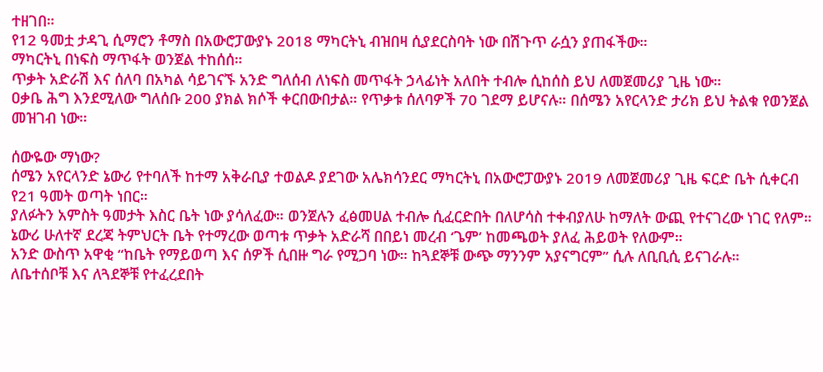ተዘገበ።
የ12 ዓመቷ ታዳጊ ሲማሮን ቶማስ በአውሮፓውያኑ 2018 ማካርትኒ ብዝበዛ ሲያደርስባት ነው በሽጉጥ ራሷን ያጠፋችው።
ማካርትኒ በነፍስ ማጥፋት ወንጀል ተከሰሰ።
ጥቃት አድራሽ እና ሰለባ በአካል ሳይገናኙ አንድ ግለሰብ ለነፍስ መጥፋት ኃላፊነት አለበት ተብሎ ሲከሰስ ይህ ለመጀመሪያ ጊዜ ነው።
ዐቃቤ ሕግ እንደሚለው ግለሰቡ 200 ያክል ክሶች ቀርበውበታል። የጥቃቱ ሰለባዎች 70 ገደማ ይሆናሉ። በሰሜን አየርላንድ ታሪክ ይህ ትልቁ የወንጀል መዝገብ ነው።

ሰውዬው ማነው?
ሰሜን አየርላንድ ኔውሪ የተባለች ከተማ አቅራቢያ ተወልዶ ያደገው አሌክሳንደር ማካርትኒ በአውሮፓውያኑ 2019 ለመጀመሪያ ጊዜ ፍርድ ቤት ሲቀርብ የ21 ዓመት ወጣት ነበር።
ያለፉትን አምስት ዓመታት እስር ቤት ነው ያሳለፈው። ወንጀሉን ፈፅመሀል ተብሎ ሲፈርድበት በለሆሳስ ተቀብያለሁ ከማለት ውጪ የተናገረው ነገር የለም።
ኔውሪ ሁለተኛ ደረጃ ትምህርት ቤት የተማረው ወጣቱ ጥቃት አድራሻ በበይነ መረብ ‘ጌም’ ከመጫወት ያለፈ ሕይወት የለውም።
አንድ ውስጥ አዋቂ “ከቤት የማይወጣ እና ሰዎች ሲበዙ ግራ የሚጋባ ነው። ከጓደኞቹ ውጭ ማንንም አያናግርም” ሲሉ ለቢቢሲ ይናገራሉ።
ለቤተሰቦቹ እና ለጓደኞቹ የተፈረደበት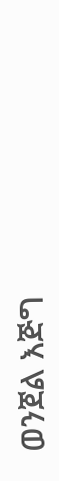ወንጀል እጅግ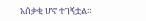አሰቃቂ ሆኖ ተገኝቷል።